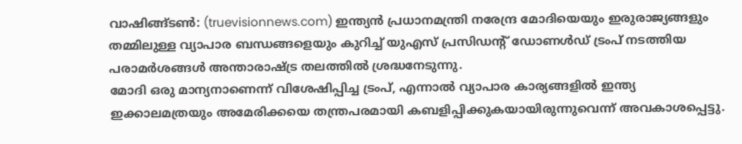വാഷിങ്ങ്ടൺ: (truevisionnews.com) ഇന്ത്യൻ പ്രധാനമന്ത്രി നരേന്ദ്ര മോദിയെയും ഇരുരാജ്യങ്ങളും തമ്മിലുള്ള വ്യാപാര ബന്ധങ്ങളെയും കുറിച്ച് യുഎസ് പ്രസിഡന്റ് ഡോണൾഡ് ട്രംപ് നടത്തിയ പരാമർശങ്ങൾ അന്താരാഷ്ട്ര തലത്തിൽ ശ്രദ്ധനേടുന്നു.
മോദി ഒരു മാന്യനാണെന്ന് വിശേഷിപ്പിച്ച ട്രംപ്, എന്നാൽ വ്യാപാര കാര്യങ്ങളിൽ ഇന്ത്യ ഇക്കാലമത്രയും അമേരിക്കയെ തന്ത്രപരമായി കബളിപ്പിക്കുകയായിരുന്നുവെന്ന് അവകാശപ്പെട്ടു.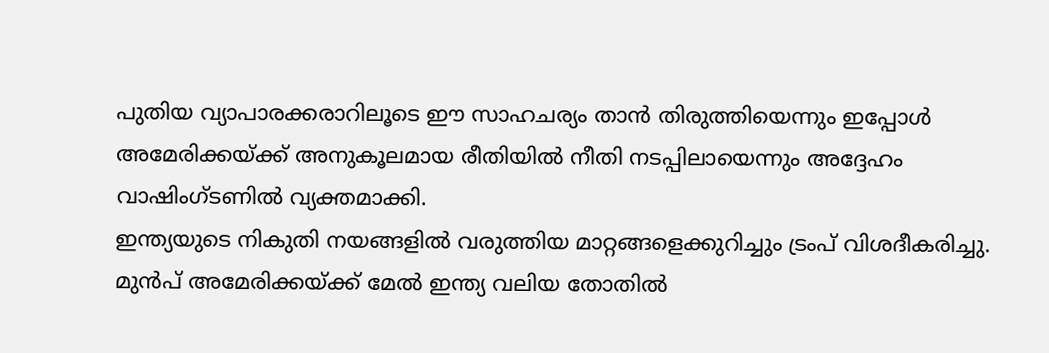പുതിയ വ്യാപാരക്കരാറിലൂടെ ഈ സാഹചര്യം താൻ തിരുത്തിയെന്നും ഇപ്പോൾ അമേരിക്കയ്ക്ക് അനുകൂലമായ രീതിയിൽ നീതി നടപ്പിലായെന്നും അദ്ദേഹം വാഷിംഗ്ടണിൽ വ്യക്തമാക്കി.
ഇന്ത്യയുടെ നികുതി നയങ്ങളിൽ വരുത്തിയ മാറ്റങ്ങളെക്കുറിച്ചും ട്രംപ് വിശദീകരിച്ചു. മുൻപ് അമേരിക്കയ്ക്ക് മേൽ ഇന്ത്യ വലിയ തോതിൽ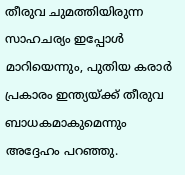തീരുവ ചുമത്തിയിരുന്ന സാഹചര്യം ഇപ്പോൾ മാറിയെന്നും, പുതിയ കരാർ പ്രകാരം ഇന്ത്യയ്ക്ക് തീരുവ ബാധകമാകുമെന്നും അദ്ദേഹം പറഞ്ഞു.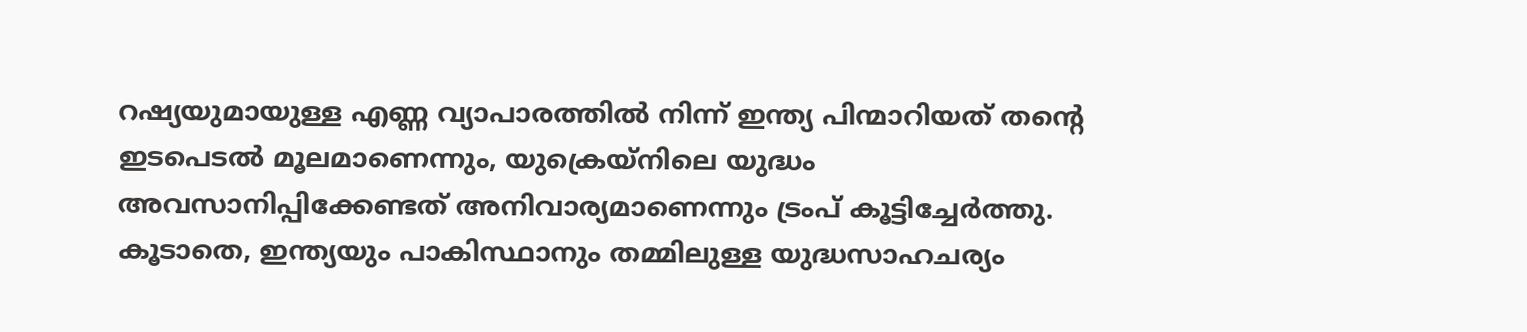റഷ്യയുമായുള്ള എണ്ണ വ്യാപാരത്തിൽ നിന്ന് ഇന്ത്യ പിന്മാറിയത് തന്റെ ഇടപെടൽ മൂലമാണെന്നും, യുക്രെയ്നിലെ യുദ്ധം അവസാനിപ്പിക്കേണ്ടത് അനിവാര്യമാണെന്നും ട്രംപ് കൂട്ടിച്ചേർത്തു. കൂടാതെ, ഇന്ത്യയും പാകിസ്ഥാനും തമ്മിലുള്ള യുദ്ധസാഹചര്യം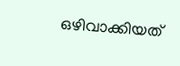ഒഴിവാക്കിയത്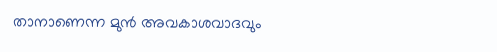താനാണെന്ന മുൻ അവകാശവാദവും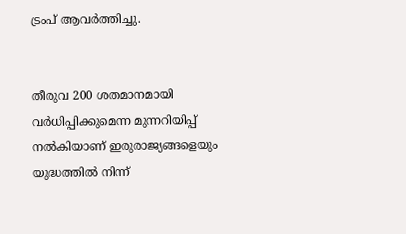ട്രംപ് ആവർത്തിച്ചു.


തീരുവ 200 ശതമാനമായി വർധിപ്പിക്കുമെന്ന മുന്നറിയിപ്പ് നൽകിയാണ് ഇരുരാജ്യങ്ങളെയും യുദ്ധത്തിൽ നിന്ന്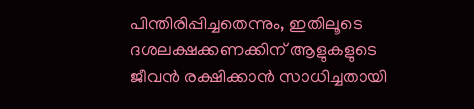പിന്തിരിപ്പിച്ചതെന്നും, ഇതിലൂടെ ദശലക്ഷക്കണക്കിന് ആളുകളുടെ ജീവൻ രക്ഷിക്കാൻ സാധിച്ചതായി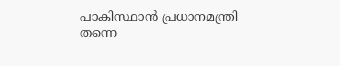പാകിസ്ഥാൻ പ്രധാനമന്ത്രി തന്നെ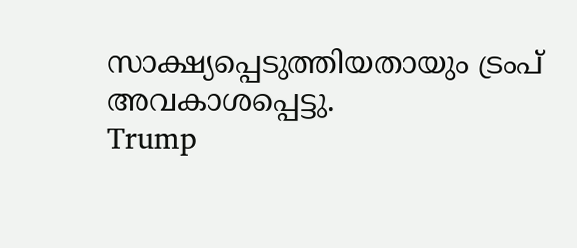സാക്ഷ്യപ്പെടുത്തിയതായും ട്രംപ് അവകാശപ്പെട്ടു.
Trump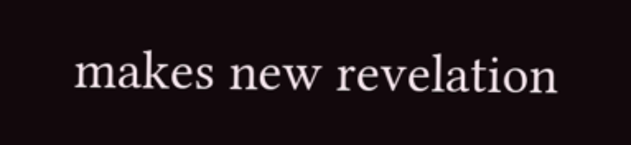makes new revelation